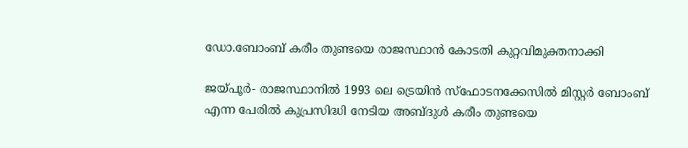ഡോ.ബോംബ് കരീം തുണ്ടയെ രാജസ്ഥാന്‍ കോടതി കുറ്റവിമുക്തനാക്കി

ജയ്പൂര്‍- രാജസ്ഥാനില്‍ 1993 ലെ ട്രെയിന്‍ സ്‌ഫോടനക്കേസില്‍ മിസ്റ്റര്‍ ബോംബ് എന്ന പേരില്‍ കുപ്രസിദ്ധി നേടിയ അബ്ദുള്‍ കരീം തുണ്ടയെ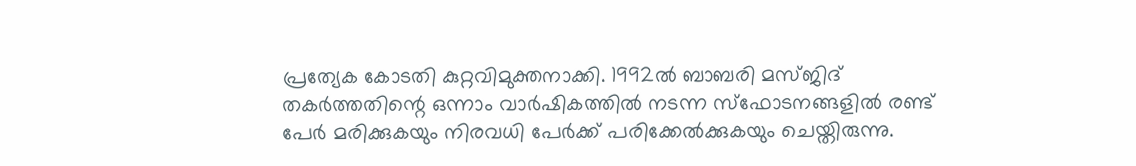പ്രത്യേക കോടതി കുറ്റവിമുക്തനാക്കി. 1992ല്‍ ബാബരി മസ്ജിദ് തകര്‍ത്തതിന്റെ ഒന്നാം വാര്‍ഷികത്തില്‍ നടന്ന സ്‌ഫോടനങ്ങളില്‍ രണ്ട് പേര്‍ മരിക്കുകയും നിരവധി പേര്‍ക്ക് പരിക്കേല്‍ക്കുകയും ചെയ്തിരുന്നു.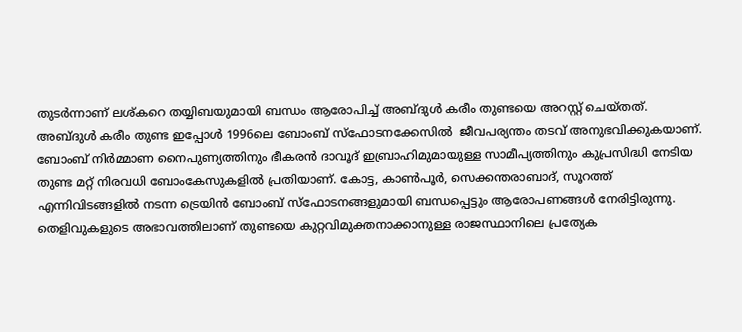തുടര്‍ന്നാണ് ലശ്കറെ തയ്യിബയുമായി ബന്ധം ആരോപിച്ച് അബ്ദുള്‍ കരീം തുണ്ടയെ അറസ്റ്റ് ചെയ്തത്.
അബ്ദുള്‍ കരീം തുണ്ട ഇപ്പോള്‍ 1996ലെ ബോംബ് സ്‌ഫോടനക്കേസില്‍  ജീവപര്യന്തം തടവ് അനുഭവിക്കുകയാണ്. ബോംബ് നിര്‍മ്മാണ നൈപുണ്യത്തിനും ഭീകരന്‍ ദാവൂദ് ഇബ്രാഹിമുമായുള്ള സാമീപ്യത്തിനും കുപ്രസിദ്ധി നേടിയ തുണ്ട മറ്റ് നിരവധി ബോംകേസുകളില്‍ പ്രതിയാണ്. കോട്ട, കാണ്‍പൂര്‍, സെക്കന്തരാബാദ്, സൂറത്ത് എന്നിവിടങ്ങളില്‍ നടന്ന ട്രെയിന്‍ ബോംബ് സ്‌ഫോടനങ്ങളുമായി ബന്ധപ്പെട്ടും ആരോപണങ്ങള്‍ നേരിട്ടിരുന്നു.
തെളിവുകളുടെ അഭാവത്തിലാണ് തുണ്ടയെ കുറ്റവിമുക്തനാക്കാനുള്ള രാജസ്ഥാനിലെ പ്രത്യേക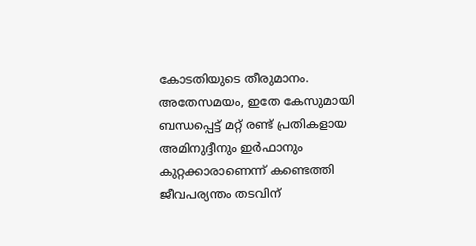കോടതിയുടെ തീരുമാനം. അതേസമയം, ഇതേ കേസുമായി ബന്ധപ്പെട്ട് മറ്റ് രണ്ട് പ്രതികളായ അമിനുദ്ദീനും ഇര്‍ഫാനും കുറ്റക്കാരാണെന്ന് കണ്ടെത്തി ജീവപര്യന്തം തടവിന്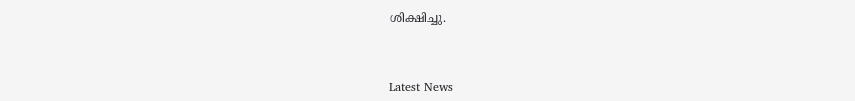ശിക്ഷിച്ചു.



Latest News